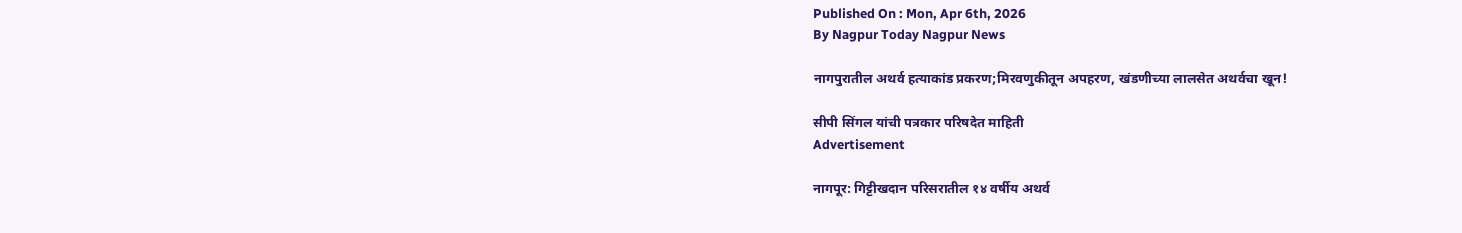Published On : Mon, Apr 6th, 2026
By Nagpur Today Nagpur News

नागपुरातील अथर्व हत्याकांड प्रकरण;मिरवणुकीतून अपहरण, खंडणीच्या लालसेत अथर्वचा खून!

सीपी सिंगल यांची पत्रकार परिषदेत माहिती
Advertisement

नागपूर: गिट्टीखदान परिसरातील १४ वर्षीय अथर्व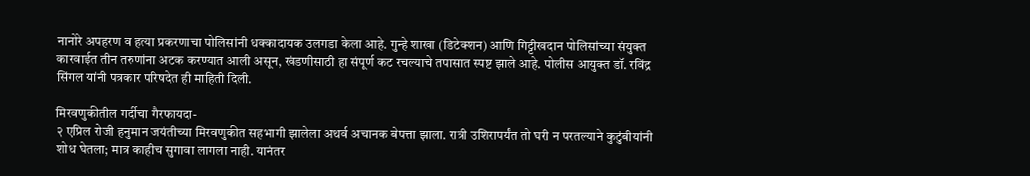नानोरे अपहरण व हत्या प्रकरणाचा पोलिसांनी धक्कादायक उलगडा केला आहे. गुन्हे शाखा (डिटेक्शन) आणि गिट्टीखदान पोलिसांच्या संयुक्त कारवाईत तीन तरुणांना अटक करण्यात आली असून, खंडणीसाठी हा संपूर्ण कट रचल्याचे तपासात स्पष्ट झाले आहे. पोलीस आयुक्त डॉ. रविंद्र सिंगल यांनी पत्रकार परिषदेत ही माहिती दिली.

मिरवणुकीतील गर्दीचा गैरफायदा-
२ एप्रिल रोजी हनुमान जयंतीच्या मिरवणुकीत सहभागी झालेला अथर्व अचानक बेपत्ता झाला. रात्री उशिरापर्यंत तो घरी न परतल्याने कुटुंबीयांनी शोध घेतला; मात्र काहीच सुगावा लागला नाही. यानंतर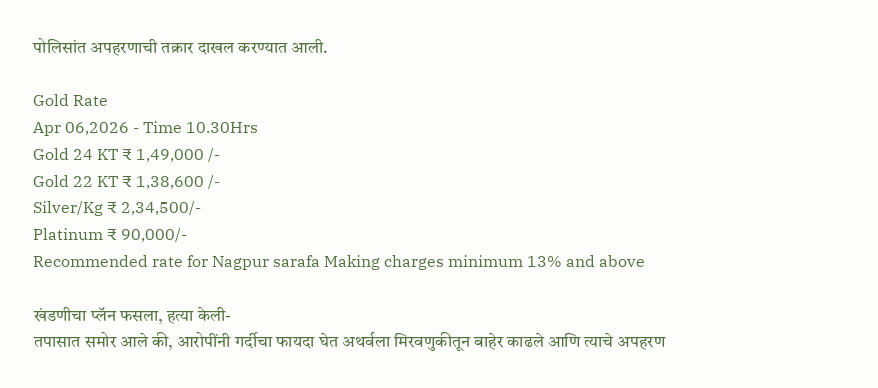पोलिसांत अपहरणाची तक्रार दाखल करण्यात आली.

Gold Rate
Apr 06,2026 - Time 10.30Hrs
Gold 24 KT ₹ 1,49,000 /-
Gold 22 KT ₹ 1,38,600 /-
Silver/Kg ₹ 2,34,500/-
Platinum ₹ 90,000/-
Recommended rate for Nagpur sarafa Making charges minimum 13% and above

खंडणीचा प्लॅन फसला, हत्या केली-
तपासात समोर आले की, आरोपींनी गर्दीचा फायदा घेत अथर्वला मिरवणुकीतून बाहेर काढले आणि त्याचे अपहरण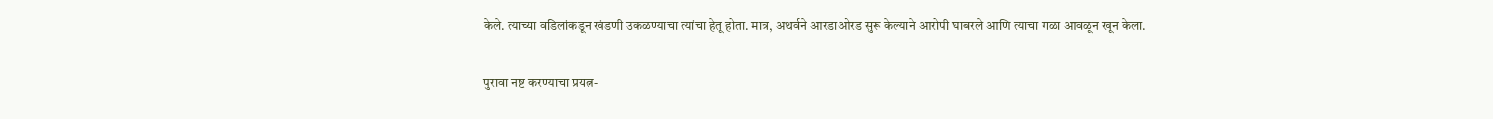केले. त्याच्या वडिलांकडून खंडणी उकळण्याचा त्यांचा हेतू होता. मात्र, अथर्वने आरडाओरड सुरू केल्याने आरोपी घाबरले आणि त्याचा गळा आवळून खून केला.

पुरावा नष्ट करण्याचा प्रयत्न-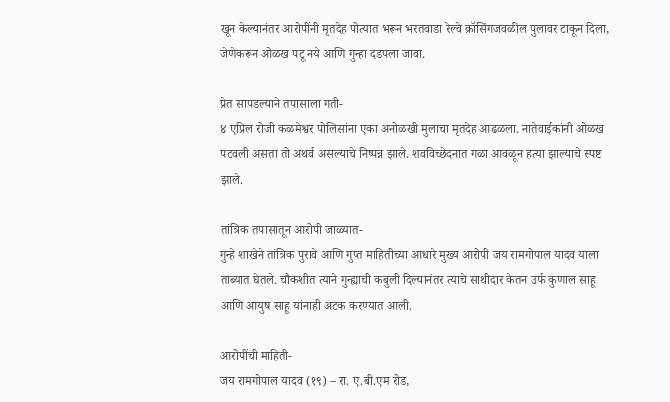खून केल्यानंतर आरोपींनी मृतदेह पोत्यात भरून भरतवाडा रेल्वे क्रॉसिंगजवळील पुलावर टाकून दिला, जेणेकरून ओळख पटू नये आणि गुन्हा दडपला जावा.

प्रेत सापडल्याने तपासाला गती-
४ एप्रिल रोजी कळमेश्वर पोलिसांना एका अनोळखी मुलाचा मृतदेह आढळला. नातेवाईकांनी ओळख पटवली असता तो अथर्व असल्याचे निष्पन्न झाले. शवविच्छेदनात गळा आवळून हत्या झाल्याचे स्पष्ट झाले.

तांत्रिक तपासातून आरोपी जाळ्यात-
गुन्हे शाखेने तांत्रिक पुरावे आणि गुप्त माहितीच्या आधारे मुख्य आरोपी जय रामगोपाल यादव याला ताब्यात घेतले. चौकशीत त्याने गुन्ह्याची कबुली दिल्यानंतर त्याचे साथीदार केतन उर्फ कुणाल साहू आणि आयुष साहू यांनाही अटक करण्यात आली.

आरोपींची माहिती-
जय रामगोपाल यादव (१९) – रा. ए.बी.एम रोड,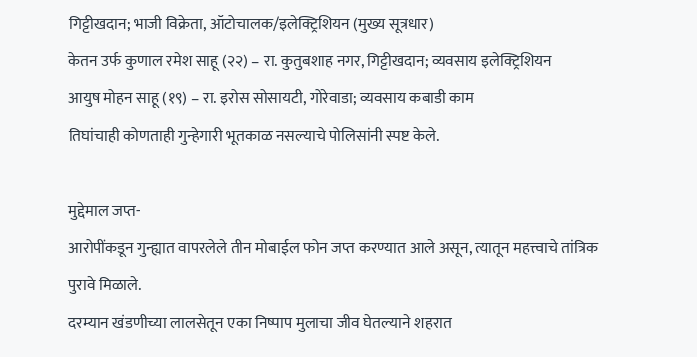गिट्टीखदान; भाजी विक्रेता, ऑटोचालक/इलेक्ट्रिशियन (मुख्य सूत्रधार)
केतन उर्फ कुणाल रमेश साहू (२२) – रा. कुतुबशाह नगर, गिट्टीखदान; व्यवसाय इलेक्ट्रिशियन
आयुष मोहन साहू (१९) – रा. इरोस सोसायटी, गोरेवाडा; व्यवसाय कबाडी काम
तिघांचाही कोणताही गुन्हेगारी भूतकाळ नसल्याचे पोलिसांनी स्पष्ट केले.

मुद्देमाल जप्त-
आरोपींकडून गुन्ह्यात वापरलेले तीन मोबाईल फोन जप्त करण्यात आले असून, त्यातून महत्त्वाचे तांत्रिक पुरावे मिळाले.
दरम्यान खंडणीच्या लालसेतून एका निष्पाप मुलाचा जीव घेतल्याने शहरात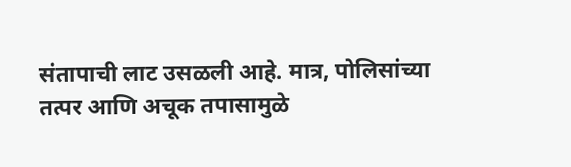संतापाची लाट उसळली आहे. मात्र, पोलिसांच्या तत्पर आणि अचूक तपासामुळे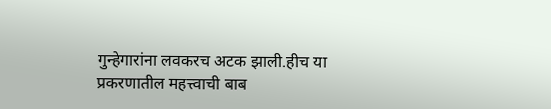गुन्हेगारांना लवकरच अटक झाली.हीच या प्रकरणातील महत्त्वाची बाब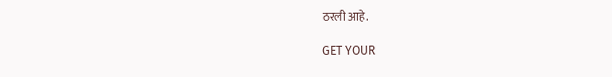ठरली आहे.

GET YOUR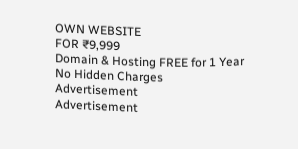OWN WEBSITE
FOR ₹9,999
Domain & Hosting FREE for 1 Year
No Hidden Charges
Advertisement
Advertisement